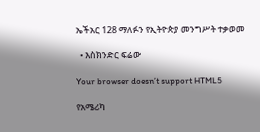ኤችአር 128 ማለፉን የኢትዮጵያ መንግሥት ተቃወመ

  • እስክንድር ፍሬው

Your browser doesn’t support HTML5

የአሜሪካ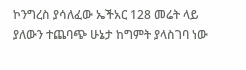ኮንግረስ ያሳለፈው ኤችአር 128 መሬት ላይ ያለውን ተጨባጭ ሁኔታ ከግምት ያላስገባ ነው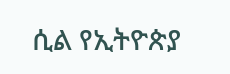ሲል የኢትዮጵያ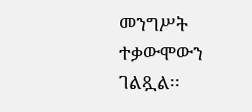መንግሥት ተቃውሞውን ገልጿል፡፡